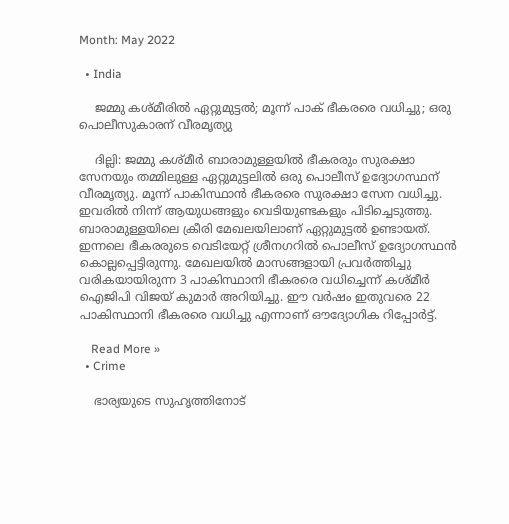Month: May 2022

  • India

    ജമ്മു കശ്മീരില്‍ ഏറ്റുമുട്ടല്‍; മൂന്ന് പാക് ഭീകരരെ വധിച്ചു; ഒരു പൊലീസുകാരന് വീരമൃത്യു

    ദില്ലി: ജമ്മു കശ്മീർ ബാരാമുള്ളയിൽ ഭീകരരും സുരക്ഷാ സേനയും തമ്മിലുള്ള ഏറ്റുമുട്ടലില്‍ ഒരു പൊലീസ് ഉദ്യോഗസ്ഥന് വീരമൃത്യു. മൂന്ന് പാകിസ്ഥാൻ ഭീകരരെ സുരക്ഷാ സേന വധിച്ചു. ഇവരില്‍ നിന്ന് ആയുധങ്ങളും വെടിയുണ്ടകളും പിടിച്ചെടുത്തു. ബാരാമുള്ളയിലെ ക്രീരി മേഖലയിലാണ് ഏറ്റുമുട്ടൽ ഉണ്ടായത്. ഇന്നലെ ഭീകരരുടെ വെടിയേറ്റ് ശ്രീനഗറിൽ പൊലീസ് ഉദ്യോഗസ്ഥൻ കൊല്ലപ്പെട്ടിരുന്നു. മേഖലയിൽ മാസങ്ങളായി പ്രവർത്തിച്ചു വരികയായിരുന്ന 3 പാകിസ്ഥാനി ഭീകരരെ വധിച്ചെന്ന് കശ്മീർ ഐജിപി വിജയ് കുമാർ അറിയിച്ചു. ഈ വർഷം ഇതുവരെ 22 പാകിസ്ഥാനി ഭീകരരെ വധിച്ചു എന്നാണ് ഔദ്യോഗിക റിപ്പോര്‍ട്ട്.

    Read More »
  • Crime

    ഭാര്യയുടെ സുഹൃത്തിനോട്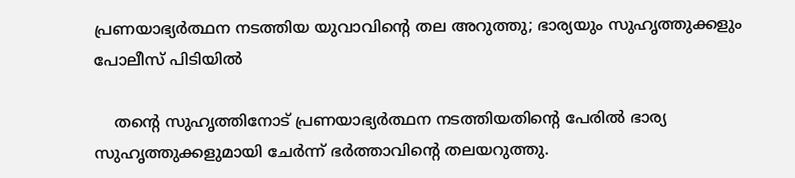പ്രണയാഭ്യര്‍ത്ഥന നടത്തിയ യുവാവിന്റെ തല അറുത്തു; ഭാര്യയും സുഹൃത്തുക്കളും പോലീസ് പിടിയില്‍

    തന്റെ സുഹൃത്തിനോട് പ്രണയാഭ്യർത്ഥന നടത്തിയതിന്റെ പേരിൽ ഭാര്യ സുഹൃത്തുക്കളുമായി ചേർന്ന് ഭർത്താവിന്റെ തലയറുത്തു.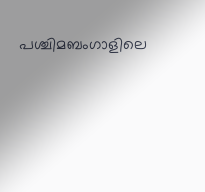പശ്ചിമബംഗാളിലെ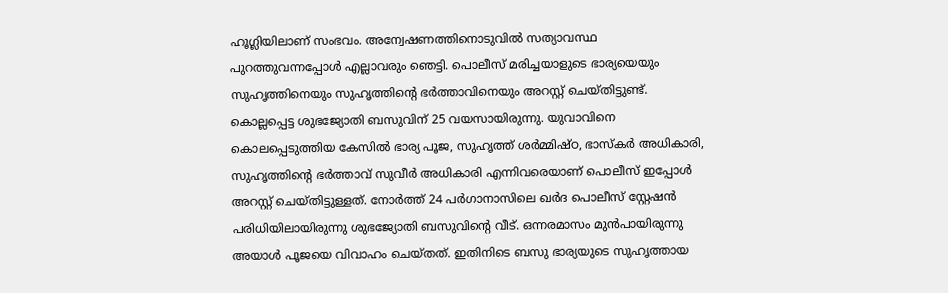ഹൂഗ്ലിയിലാണ് സംഭവം. അന്വേഷണത്തിനൊടുവിൽ സത്യാവസ്ഥ പുറത്തുവന്നപ്പോൾ എല്ലാവരും ഞെട്ടി. പൊലീസ് മരിച്ചയാളുടെ ഭാര്യയെയും സുഹൃത്തിനെയും സുഹൃത്തിന്റെ ഭർത്താവിനെയും അറസ്റ്റ് ചെയ്തിട്ടുണ്ട്. കൊല്ലപ്പെട്ട ശുഭജ്യോതി ബസുവിന് 25 വയസായിരുന്നു. യുവാവിനെ കൊലപ്പെടുത്തിയ കേസിൽ ഭാര്യ പൂജ, സുഹൃത്ത് ശർമ്മിഷ്ഠ, ഭാസ്‌കർ അധികാരി, സുഹൃത്തിന്റെ ഭർത്താവ് സുവീർ അധികാരി എന്നിവരെയാണ് പൊലീസ് ഇപ്പോൾ അറസ്റ്റ് ചെയ്തിട്ടുള്ളത്. നോർത്ത് 24 പർഗാനാസിലെ ഖർദ പൊലീസ് സ്റ്റേഷൻ പരിധിയിലായിരുന്നു ശുഭജ്യോതി ബസുവിന്റെ വീട്. ഒന്നരമാസം മുൻപായിരുന്നു അയാൾ പൂജയെ വിവാഹം ചെയ്തത്. ഇതിനിടെ ബസു ഭാര്യയുടെ സുഹൃത്തായ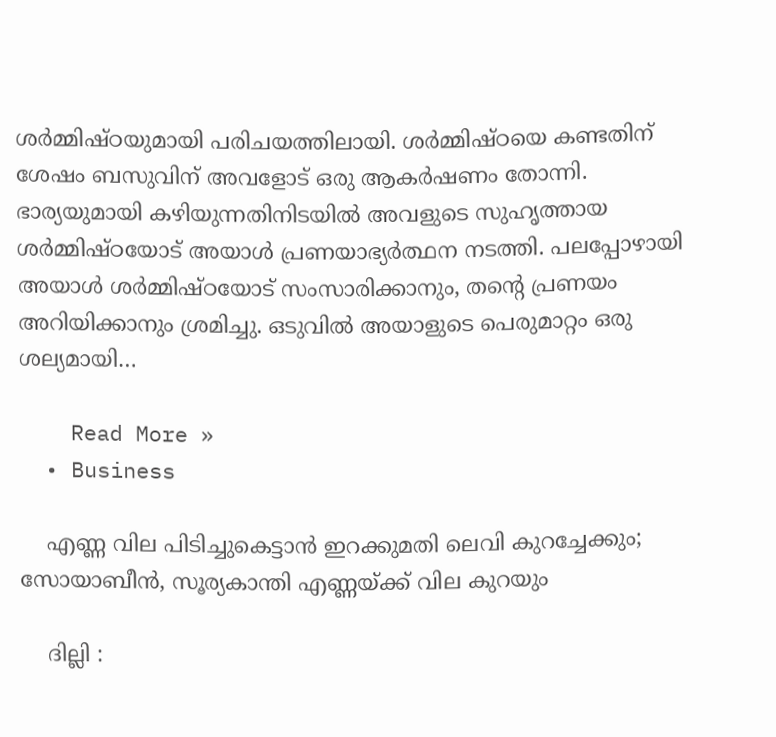ശർമ്മിഷ്ഠയുമായി പരിചയത്തിലായി. ശർമ്മിഷ്ഠയെ കണ്ടതിന് ശേഷം ബസുവിന് അവളോട് ഒരു ആകർഷണം തോന്നി. ഭാര്യയുമായി കഴിയുന്നതിനിടയിൽ അവളുടെ സുഹൃത്തായ ശർമ്മിഷ്ഠയോട് അയാൾ പ്രണയാഭ്യർത്ഥന നടത്തി. പലപ്പോഴായി അയാൾ ശർമ്മിഷ്ഠയോട് സംസാരിക്കാനും, തന്റെ പ്രണയം അറിയിക്കാനും ശ്രമിച്ചു. ഒടുവിൽ അയാളുടെ പെരുമാറ്റം ഒരു ശല്യമായി…

    Read More »
  • Business

    എണ്ണ വില പിടിച്ചുകെട്ടാൻ ഇറക്കുമതി ലെവി കുറച്ചേക്കും; സോയാബീൻ, സൂര്യകാന്തി എണ്ണയ്ക്ക് വില കുറയും

    ദില്ലി :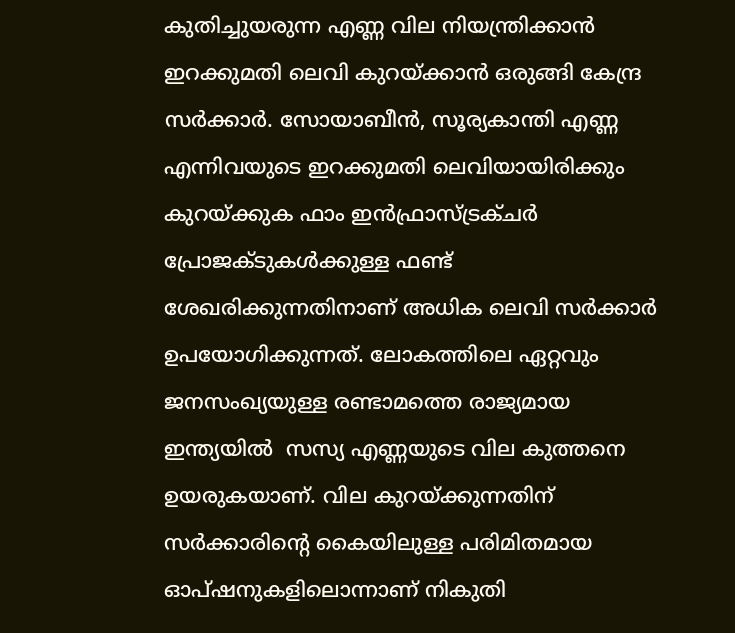കുതിച്ചുയരുന്ന എണ്ണ വില നിയന്ത്രിക്കാൻ ഇറക്കുമതി ലെവി കുറയ്ക്കാൻ ഒരുങ്ങി കേന്ദ്ര സർക്കാർ. സോയാബീൻ, സൂര്യകാന്തി എണ്ണ എന്നിവയുടെ ഇറക്കുമതി ലെവിയായിരിക്കും കുറയ്ക്കുക ഫാം ഇൻഫ്രാസ്ട്രക്ചർ പ്രോജക്ടുകൾക്കുള്ള ഫണ്ട് ശേഖരിക്കുന്നതിനാണ് അധിക ലെവി സർക്കാർ ഉപയോഗിക്കുന്നത്. ലോകത്തിലെ ഏറ്റവും ജനസംഖ്യയുള്ള രണ്ടാമത്തെ രാജ്യമായ ഇന്ത്യയിൽ  സസ്യ എണ്ണയുടെ വില കുത്തനെ ഉയരുകയാണ്. വില കുറയ്ക്കുന്നതിന് സർക്കാരിന്റെ കൈയിലുള്ള പരിമിതമായ ഓപ്ഷനുകളിലൊന്നാണ് നികുതി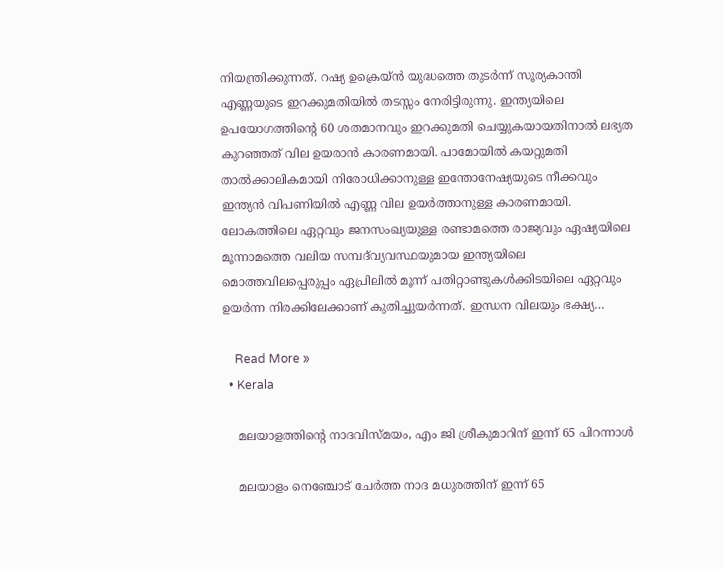നിയന്ത്രിക്കുന്നത്. റഷ്യ ഉക്രെയ്‌ൻ യുദ്ധത്തെ തുടർന്ന് സൂര്യകാന്തി എണ്ണയുടെ ഇറക്കുമതിയിൽ തടസ്സം നേരിട്ടിരുന്നു. ഇന്ത്യയിലെ ഉപയോഗത്തിന്റെ 60 ശതമാനവും ഇറക്കുമതി ചെയ്യുകയായതിനാൽ ലഭ്യത കുറഞ്ഞത് വില ഉയരാൻ കാരണമായി. പാമോയിൽ കയറ്റുമതി താൽക്കാലികമായി നിരോധിക്കാനുള്ള ഇന്തോനേഷ്യയുടെ നീക്കവും ഇന്ത്യൻ വിപണിയിൽ എണ്ണ വില ഉയർത്താനുള്ള കാരണമായി. ലോകത്തിലെ ഏറ്റവും ജനസംഖ്യയുള്ള രണ്ടാമത്തെ രാജ്യവും ഏഷ്യയിലെ മൂന്നാമത്തെ വലിയ സമ്പദ്‌വ്യവസ്ഥയുമായ ഇന്ത്യയിലെ മൊത്തവിലപ്പെരുപ്പം ഏപ്രിലിൽ മൂന്ന് പതിറ്റാണ്ടുകൾക്കിടയിലെ ഏറ്റവും ഉയർന്ന നിരക്കിലേക്കാണ് കുതിച്ചുയർന്നത്. ഇന്ധന വിലയും ഭക്ഷ്യ…

    Read More »
  • Kerala

    മലയാളത്തിന്റെ നാദവിസ്മയം, എം ജി ശ്രീകുമാറിന് ഇന്ന് 65 പിറന്നാൾ

    മലയാളം നെഞ്ചോട് ചേർത്ത നാദ മധുരത്തിന് ഇന്ന് 65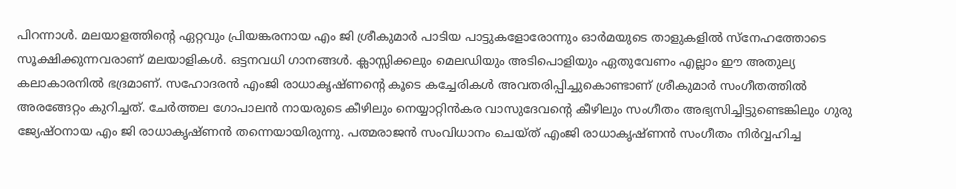പിറന്നാൾ. മലയാളത്തിന്റെ ഏറ്റവും പ്രിയങ്കരനായ എം ജി ശ്രീകുമാർ പാടിയ പാട്ടുകളോരോന്നും ഓർമയുടെ താളുകളിൽ സ്നേഹത്തോടെ സൂക്ഷിക്കുന്നവരാണ് മലയാളികൾ. ഒട്ടനവധി ഗാനങ്ങൾ. ക്ലാസ്സിക്കലും മെലഡിയും അടിപൊളിയും ഏതുവേണം എല്ലാം ഈ അതുല്യ കലാകാരനിൽ ഭദ്രമാണ്. സഹോദരൻ എംജി രാധാകൃഷ്ണന്റെ കൂടെ കച്ചേരികൾ അവതരിപ്പിച്ചുകൊണ്ടാണ് ശ്രീകുമാർ സംഗീതത്തിൽ അരങ്ങേറ്റം കുറിച്ചത്. ചേർത്തല ഗോപാലൻ നായരുടെ കീഴിലും നെയ്യാറ്റിൻകര വാസുദേവന്റെ കീഴിലും സംഗീതം അഭ്യസിച്ചിട്ടുണ്ടെങ്കിലും ഗുരു ജ്യേഷ്ഠനായ എം ജി രാധാകൃഷ്ണൻ തന്നെയായിരുന്നു. പത്മരാജൻ സംവിധാനം ചെയ്ത് എംജി രാധാകൃഷ്ണൻ സംഗീതം നിർവ്വഹിച്ച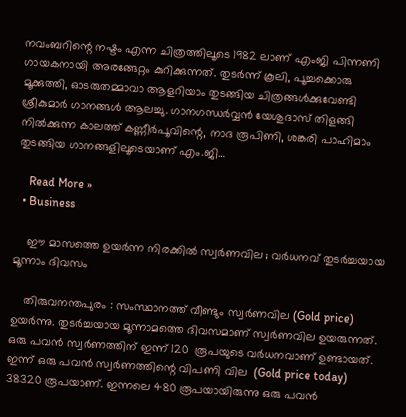നവംബറിന്റെ നഷ്ടം എന്ന ചിത്രത്തിലൂടെ 1982 ലാണ് എംജി പിന്നണി ഗായകനായി അരങ്ങേറ്റം കുറിക്കുന്നത്. തുടർന്ന് കൂലി, പൂച്ചക്കൊരു മൂക്കുത്തി, ഓടരുതമ്മാവാ ആളറിയാം തുടങ്ങിയ ചിത്രങ്ങൾക്കുവേണ്ടി ശ്രീകുമാർ ഗാനങ്ങൾ ആലച്ചു. ഗാനഗന്ധർവ്വൻ യേശുദാസ് തിളങ്ങി നിൽക്കുന്ന കാലത്ത് കണ്ണീർപൂവിന്റെ, നാദ രൂപിണി, ശങ്കരി പാഹിമാം തുടങ്ങിയ ഗാനങ്ങളിലൂടെയാണ് എം.ജി…

    Read More »
  • Business

    ഈ മാസത്തെ ഉയർന്ന നിരക്കിൽ സ്വർണവില ; വർധനവ് തുടർച്ചയായ മൂന്നാം ദിവസം

    തിരുവനന്തപുരം : സംസ്ഥാനത്ത് വീണ്ടും സ്വർണവില (Gold price) ഉയർന്നു. തുടർച്ചയായ മൂന്നാമത്തെ ദിവസമാണ് സ്വർണവില ഉയരുന്നത്. ഒരു പവൻ സ്വർണത്തിന് ഇന്ന് 120  രൂപയുടെ വർധനവാണ് ഉണ്ടായത്. ഇന്ന് ഒരു പവൻ സ്വർണത്തിന്റെ വിപണി വില  (Gold price today) 38320 രൂപയാണ്. ഇന്നലെ 480 രൂപയായിരുന്നു ഒരു പവൻ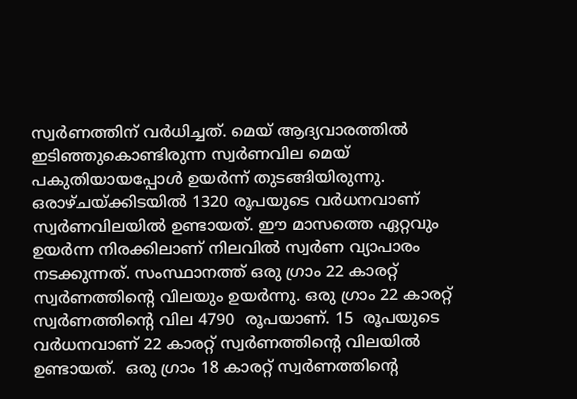സ്വർണത്തിന് വർധിച്ചത്. മെയ് ആദ്യവാരത്തിൽ ഇടിഞ്ഞുകൊണ്ടിരുന്ന സ്വർണവില മെയ് പകുതിയായപ്പോൾ ഉയർന്ന് തുടങ്ങിയിരുന്നു. ഒരാഴ്ചയ്ക്കിടയിൽ 1320 രൂപയുടെ വർധനവാണ് സ്വർണവിലയിൽ ഉണ്ടായത്. ഈ മാസത്തെ ഏറ്റവും ഉയർന്ന നിരക്കിലാണ് നിലവിൽ സ്വർണ വ്യാപാരം നടക്കുന്നത്. സംസ്ഥാനത്ത് ഒരു ഗ്രാം 22 കാരറ്റ് സ്വർണത്തിന്റെ വിലയും ഉയർന്നു. ഒരു ഗ്രാം 22 കാരറ്റ് സ്വർണത്തിന്റെ വില 4790  രൂപയാണ്. 15  രൂപയുടെ വർധനവാണ് 22 കാരറ്റ് സ്വർണത്തിന്റെ വിലയിൽ ഉണ്ടായത്.  ഒരു ഗ്രാം 18 കാരറ്റ് സ്വര്‍ണത്തിന്‍റെ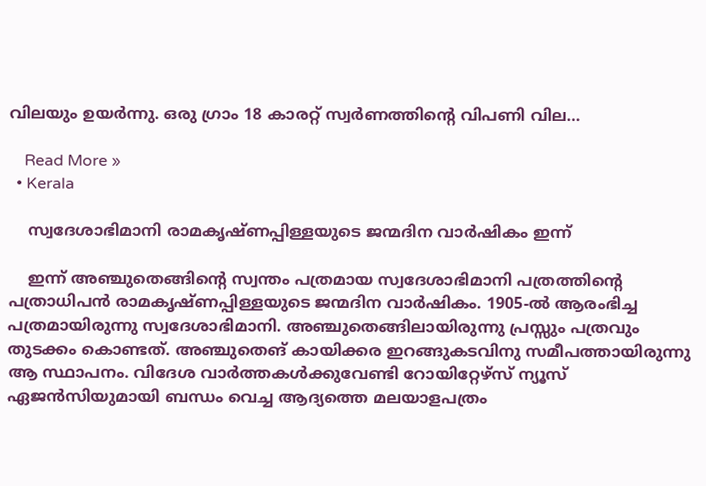വിലയും ഉയർന്നു. ഒരു ഗ്രാം 18 കാരറ്റ് സ്വര്‍ണത്തിന്‍റെ വിപണി വില…

    Read More »
  • Kerala

    സ്വദേശാഭിമാനി രാമകൃഷ്ണപ്പിള്ളയുടെ ജന്മദിന വാർഷികം ഇന്ന്

    ഇന്ന് അഞ്ചുതെങ്ങിന്റെ സ്വന്തം പത്രമായ സ്വദേശാഭിമാനി പത്രത്തിന്റെ പത്രാധിപൻ രാമകൃഷ്ണപ്പിള്ളയുടെ ജന്മദിന വാർഷികം. 1905-ൽ ആരംഭിച്ച പത്രമായിരുന്നു സ്വദേശാഭിമാനി. അഞ്ചുതെങ്ങിലായിരുന്നു പ്രസ്സും പത്രവും തുടക്കം കൊണ്ടത്. അഞ്ചുതെങ് കായിക്കര ഇറങ്ങുകടവിനു സമീപത്തായിരുന്നു ആ സ്ഥാപനം. വിദേശ വാർത്തകൾക്കുവേണ്ടി റോയിറ്റേഴ്സ് ന്യൂസ് ഏജൻസിയുമായി ബന്ധം വെച്ച ആദ്യത്തെ മലയാളപത്രം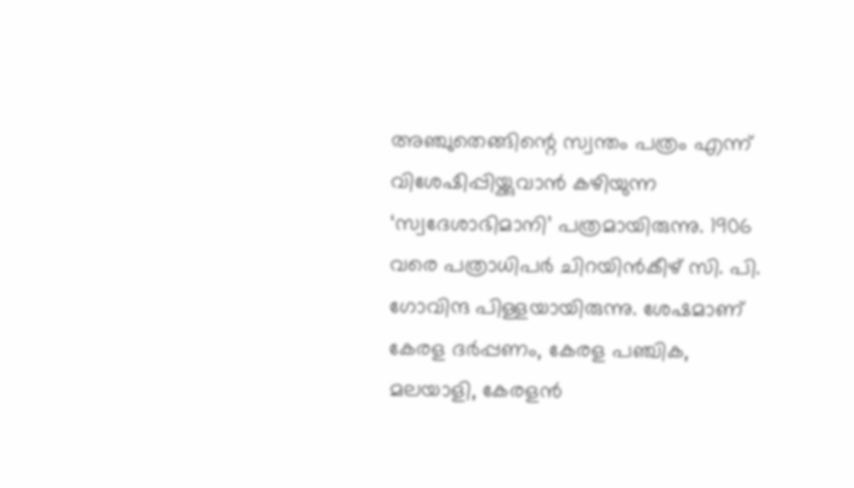അഞ്ചുതെങ്ങിന്റെ സ്വന്തം പത്രം എന്ന് വിശേഷിപ്പിയ്ക്കുവാൻ കഴിയുന്ന ‘സ്വദേശാഭിമാനി’ പത്രമായിരുന്നു. 1906 വരെ പത്രാധിപർ ചിറയിൻകീഴ് സി. പി. ഗോവിന്ദ പിള്ളയായിരുന്നു. ശേഷമാണ് കേരള ദർപ്പണം, കേരള പഞ്ചിക, മലയാളി, കേരളൻ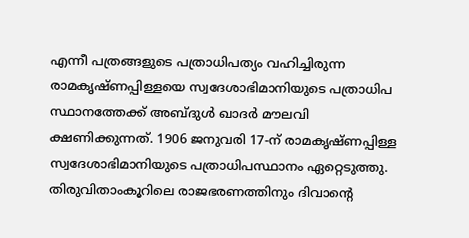എന്നീ പത്രങ്ങളുടെ പത്രാധിപത്യം വഹിച്ചിരുന്ന രാമകൃഷ്ണപ്പിള്ളയെ സ്വദേശാഭിമാനിയുടെ പത്രാധിപ സ്ഥാനത്തേക്ക് അബ്ദുൾ ഖാദർ മൗലവി ക്ഷണിക്കുന്നത്. 1906 ജനുവരി 17-ന്‌ രാമകൃഷ്ണപ്പിള്ള സ്വദേശാഭിമാനിയുടെ പത്രാധിപസ്ഥാനം ഏറ്റെടുത്തു. തിരുവിതാംകൂറിലെ രാജഭരണത്തിനും ദിവാന്റെ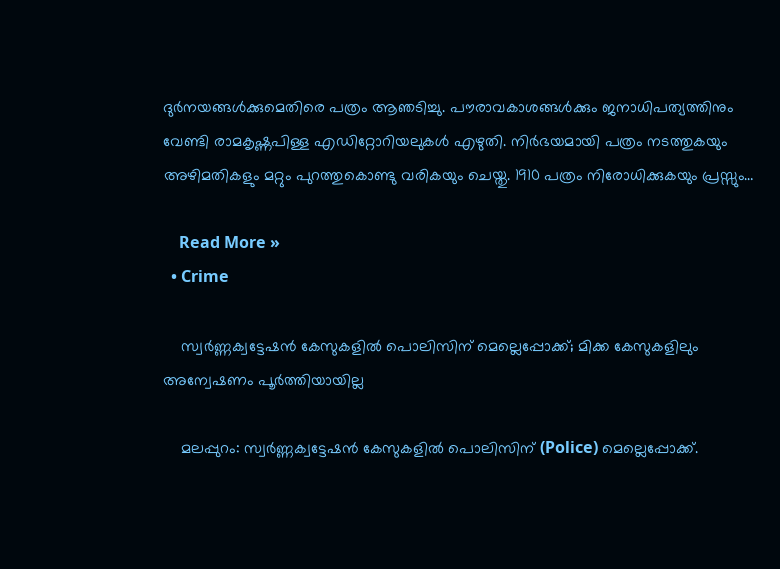ദുർനയങ്ങൾക്കുമെതിരെ പത്രം ആഞടിച്ചു. പൗരാവകാശങ്ങൾക്കും ജനാധിപത്യത്തിനും വേണ്ടി രാമകൃഷ്ണപിള്ള എഡിറ്റോറിയലുകൾ എഴുതി. നിർഭയമായി പത്രം നടത്തുകയും അഴിമതികളും‍ മറ്റും പുറത്തുകൊണ്ടു വരികയും ചെയ്തു. 1910 പത്രം നിരോധിക്കുകയും പ്രസ്സും…

    Read More »
  • Crime

    സ്വർണ്ണക്വട്ടേഷൻ കേസുകളിൽ പൊലിസിന് മെല്ലെപ്പോക്ക്; മിക്ക കേസുകളിലും അന്വേഷണം പൂര്‍ത്തിയായില്ല

    മലപ്പുറം: സ്വർണ്ണക്വട്ടേഷൻ കേസുകളിൽ പൊലിസിന് (Police) മെല്ലെപ്പോക്ക്.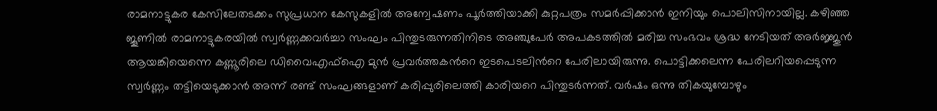രാമനാട്ടുകര കേസിലേതടക്കം സുപ്രധാന കേസുകളിൽ അന്വേഷണം പൂർത്തിയാക്കി കുറ്റപത്രം സമർപ്പിക്കാൻ ഇനിയും പൊലിസിനായില്ല. കഴിഞ്ഞ ജൂണിൽ രാമനാട്ടുകരയിൽ സ്വ‍ർണ്ണക്കവർച്ചാ സംഘം പിന്തുടരുന്നതിനിടെ അഞ്ചുപേർ അപകടത്തിൽ മരിച്ച സംഭവം ശ്രദ്ധ നേടിയത് അർജ്ജുൻ ആയങ്കിയെന്നെ കണ്ണൂരിലെ ഡിവൈഎഫ്ഐ മുന്‍ പ്രവര്‍ത്തകന്‍റെ ഇടപെടലിന്‍റെ പേരിലായിരുന്നു. പൊട്ടിക്കലെന്ന പേരിലറിയപ്പെടുന്ന സ്വർണ്ണം തട്ടിയെടുക്കാൻ അന്ന് രണ്ട് സംഘങ്ങളാണ് കരിപ്പുരിലെത്തി കാരിയറെ പിന്തുട‍ർന്നത്. വർഷം ഒന്നു തികയുമ്പോഴും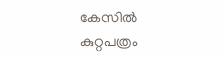കേസിൽ കുറ്റപത്രം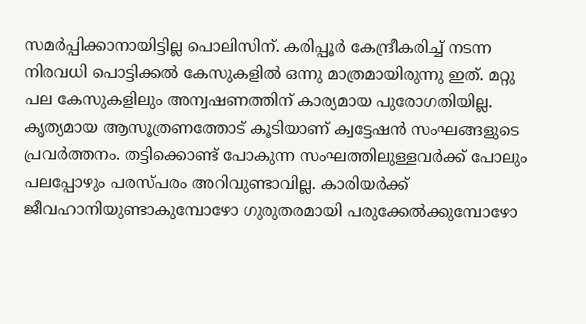സമർപ്പിക്കാനായിട്ടില്ല പൊലിസിന്. കരിപ്പൂർ കേന്ദ്രീകരിച്ച് നടന്ന നിരവധി പൊട്ടിക്കൽ കേസുകളിൽ ഒന്നു മാത്രമായിരുന്നു ഇത്. മറ്റു പല കേസുകളിലും അന്വഷണത്തിന് കാര്യമായ പുരോഗതിയില്ല. കൃത്യമായ ആസൂത്രണത്തോട് കൂടിയാണ് ക്വട്ടേഷന്‍ സംഘങ്ങളുടെ പ്രവര്‍ത്തനം. തട്ടിക്കൊണ്ട് പോകുന്ന സംഘത്തിലുള്ളവര്‍ക്ക് പോലും പലപ്പോഴും പരസ്പരം അറിവുണ്ടാവില്ല. കാരിയര്‍ക്ക് ജീവഹാനിയുണ്ടാകുമ്പോഴോ ഗുരുതരമായി പരുക്കേല്‍ക്കുമ്പോഴോ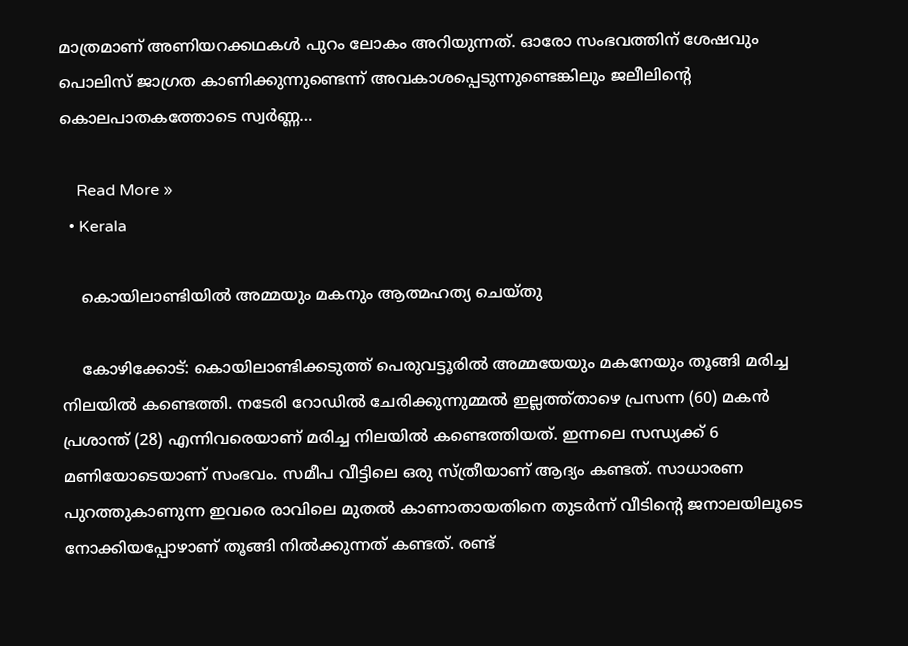മാത്രമാണ് അണിയറക്കഥകള്‍ പുറം ലോകം അറിയുന്നത്. ഓരോ സംഭവത്തിന് ശേഷവും പൊലിസ് ജാഗ്രത കാണിക്കുന്നുണ്ടെന്ന് അവകാശപ്പെടുന്നുണ്ടെങ്കിലും ജലീലിന്‍റെ കൊലപാതകത്തോടെ സ്വർണ്ണ…

    Read More »
  • Kerala

    കൊയിലാണ്ടിയിൽ അമ്മയും മകനും ആത്മഹത്യ ചെയ്തു

    കോഴിക്കോട്: കൊയിലാണ്ടിക്കടുത്ത് പെരുവട്ടൂരില്‍ അമ്മയേയും മകനേയും തൂങ്ങി മരിച്ച നിലയില്‍ കണ്ടെത്തി. നടേരി റോഡില്‍ ചേരിക്കുന്നുമ്മല്‍ ഇല്ലത്ത്താഴെ പ്രസന്ന (60) മകന്‍ പ്രശാന്ത് (28) എന്നിവരെയാണ് മരിച്ച നിലയില്‍ കണ്ടെത്തിയത്. ഇന്നലെ സന്ധ്യക്ക് 6 മണിയോടെയാണ് സംഭവം. സമീപ വീട്ടിലെ ഒരു സ്ത്രീയാണ് ആദ്യം കണ്ടത്. സാധാരണ പുറത്തുകാണുന്ന ഇവരെ രാവിലെ മുതല്‍ കാണാതായതിനെ തുടര്‍ന്ന് വീടിന്‍റെ ജനാലയിലൂടെ നോക്കിയപ്പോഴാണ് തൂങ്ങി നിൽക്കുന്നത് കണ്ടത്. രണ്ട്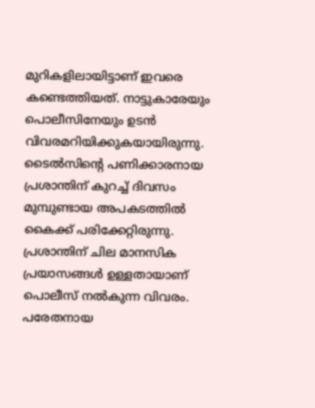മുറികളിലായിട്ടാണ് ഇവരെ കണ്ടെത്തിയത്. നാട്ടുകാരേയും പൊലീസിനേയും ഉടന്‍ വിവരമറിയിക്കുകയായിരുന്നു. ടൈല്‍സിന്‍റെ പണിക്കാരനായ പ്രശാന്തിന് കുറച്ച്‌ ദിവസം മുമ്പുണ്ടായ അപകടത്തില്‍ കൈക്ക് പരിക്കേറ്റിരുന്നു. പ്രശാന്തിന് ചില മാനസിക പ്രയാസങ്ങള്‍ ഉള്ളതായാണ് പൊലീസ് നല്‍കുന്ന വിവരം. പരേതനായ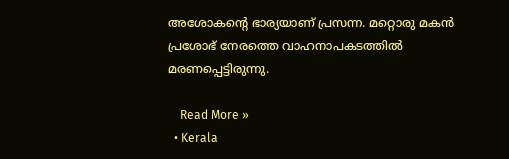അശോകന്‍റെ ഭാര്യയാണ് പ്രസന്ന. മറ്റൊരു മകന്‍ പ്രശോഭ് നേരത്തെ വാഹനാപകടത്തില്‍ മരണപ്പെട്ടിരുന്നു.

    Read More »
  • Kerala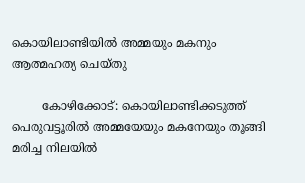കൊയിലാണ്ടിയിൽ അമ്മയും മകനും ആത്മഹത്യ ചെയ്തു

        കോഴിക്കോട്: കൊയിലാണ്ടിക്കടുത്ത് പെരുവട്ടൂരില്‍ അമ്മയേയും മകനേയും തൂങ്ങി മരിച്ച നിലയില്‍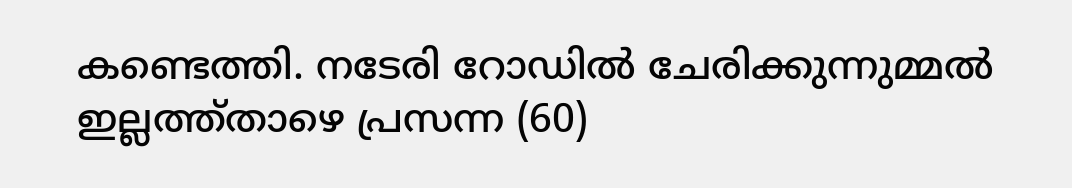കണ്ടെത്തി. നടേരി റോഡില്‍ ചേരിക്കുന്നുമ്മല്‍ ഇല്ലത്ത്താഴെ പ്രസന്ന (60)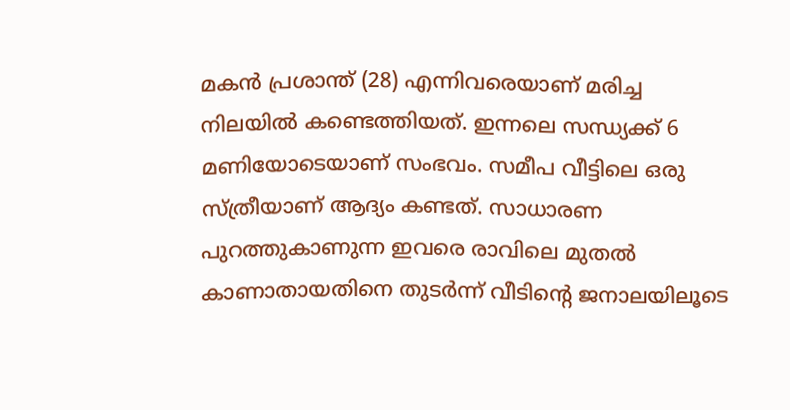മകന്‍ പ്രശാന്ത് (28) എന്നിവരെയാണ് മരിച്ച നിലയില്‍ കണ്ടെത്തിയത്. ഇന്നലെ സന്ധ്യക്ക് 6 മണിയോടെയാണ് സംഭവം. സമീപ വീട്ടിലെ ഒരു സ്ത്രീയാണ് ആദ്യം കണ്ടത്. സാധാരണ പുറത്തുകാണുന്ന ഇവരെ രാവിലെ മുതല്‍ കാണാതായതിനെ തുടര്‍ന്ന് വീടിന്‍റെ ജനാലയിലൂടെ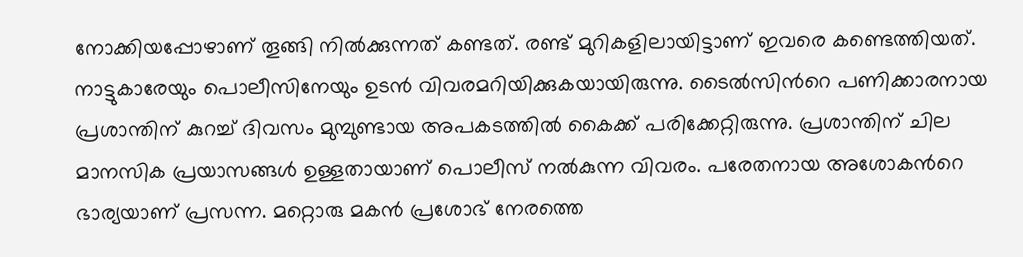നോക്കിയപ്പോഴാണ് തൂങ്ങി നിൽക്കുന്നത് കണ്ടത്. രണ്ട് മുറികളിലായിട്ടാണ് ഇവരെ കണ്ടെത്തിയത്. നാട്ടുകാരേയും പൊലീസിനേയും ഉടന്‍ വിവരമറിയിക്കുകയായിരുന്നു. ടൈല്‍സിന്‍റെ പണിക്കാരനായ പ്രശാന്തിന് കുറച്ച്‌ ദിവസം മുമ്പുണ്ടായ അപകടത്തില്‍ കൈക്ക് പരിക്കേറ്റിരുന്നു. പ്രശാന്തിന് ചില മാനസിക പ്രയാസങ്ങള്‍ ഉള്ളതായാണ് പൊലീസ് നല്‍കുന്ന വിവരം. പരേതനായ അശോകന്‍റെ ഭാര്യയാണ് പ്രസന്ന. മറ്റൊരു മകന്‍ പ്രശോഭ് നേരത്തെ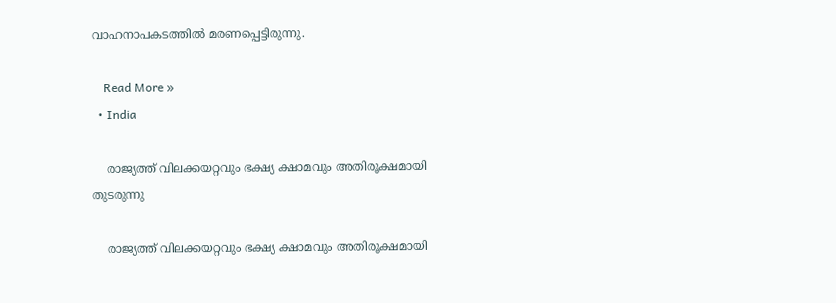വാഹനാപകടത്തില്‍ മരണപ്പെട്ടിരുന്നു.

    Read More »
  • India

    രാജ്യത്ത് വിലക്കയറ്റവും ഭക്ഷ്യ ക്ഷാമവും അതിരൂക്ഷമായി തുടരുന്നു

    രാജ്യത്ത് വിലക്കയറ്റവും ഭക്ഷ്യ ക്ഷാമവും അതിരൂക്ഷമായി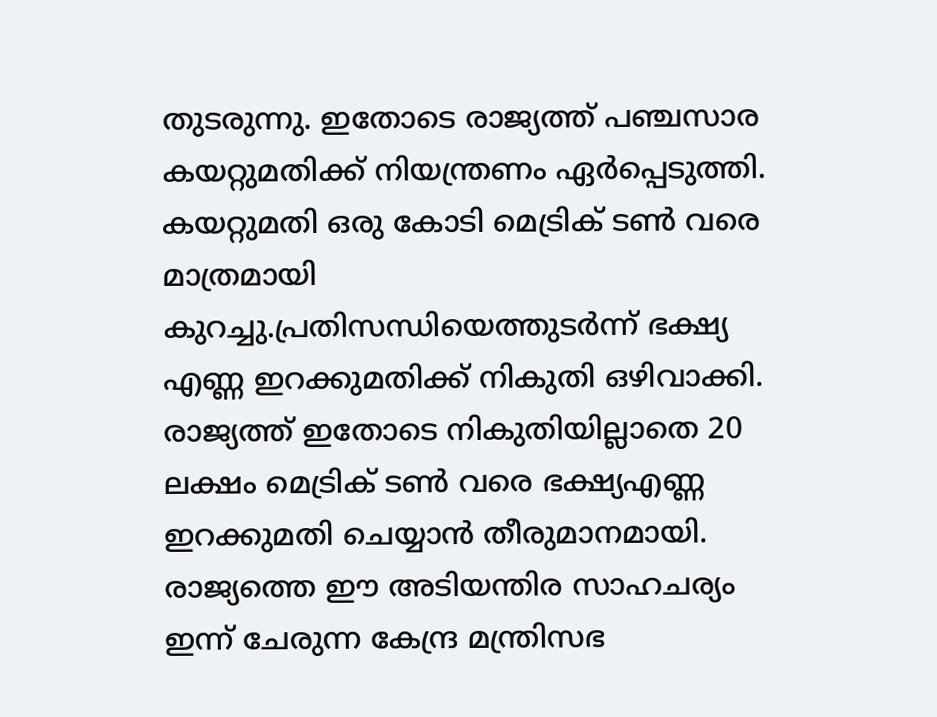തുടരുന്നു. ഇതോടെ രാജ്യത്ത് പഞ്ചസാര കയറ്റുമതിക്ക് നിയന്ത്രണം ഏര്‍പ്പെടുത്തി. കയറ്റുമതി ഒരു കോടി മെട്രിക് ടണ്‍ വരെ മാത്രമായി കുറച്ചു.പ്രതിസന്ധിയെത്തുടര്‍ന്ന് ഭക്ഷ്യ എണ്ണ ഇറക്കുമതിക്ക് നികുതി ഒഴിവാക്കി. രാജ്യത്ത് ഇതോടെ നികുതിയില്ലാതെ 20 ലക്ഷം മെട്രിക് ടണ്‍ വരെ ഭക്ഷ്യഎണ്ണ ഇറക്കുമതി ചെയ്യാന്‍ തീരുമാനമായി.   രാജ്യത്തെ ഈ അടിയന്തിര സാഹചര്യം ഇന്ന് ചേരുന്ന കേന്ദ്ര മന്ത്രിസഭ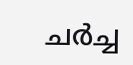ചര്‍ച്ച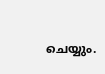ചെയ്യും.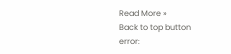Read More »
Back to top button
error: